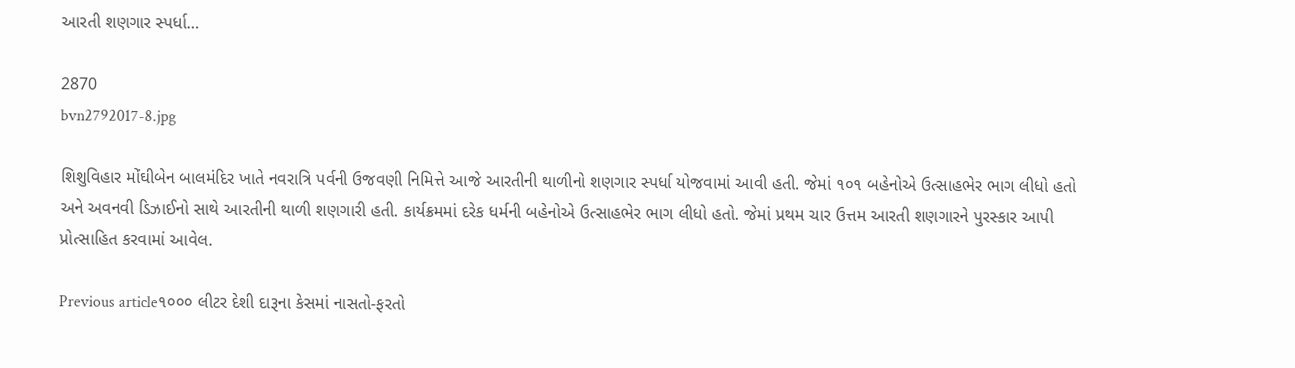આરતી શણગાર સ્પર્ધા…

2870
bvn2792017-8.jpg

શિશુવિહાર મોંઘીબેન બાલમંદિર ખાતે નવરાત્રિ પર્વની ઉજવણી નિમિત્તે આજે આરતીની થાળીનો શણગાર સ્પર્ધા યોજવામાં આવી હતી. જેમાં ૧૦૧ બહેનોએ ઉત્સાહભેર ભાગ લીધો હતો અને અવનવી ડિઝાઈનો સાથે આરતીની થાળી શણગારી હતી. કાર્યક્રમમાં દરેક ધર્મની બહેનોએ ઉત્સાહભેર ભાગ લીધો હતો. જેમાં પ્રથમ ચાર ઉત્તમ આરતી શણગારને પુરસ્કાર આપી પ્રોત્સાહિત કરવામાં આવેલ.

Previous article૧૦૦૦ લીટર દેશી દારૂના કેસમાં નાસતો-ફરતો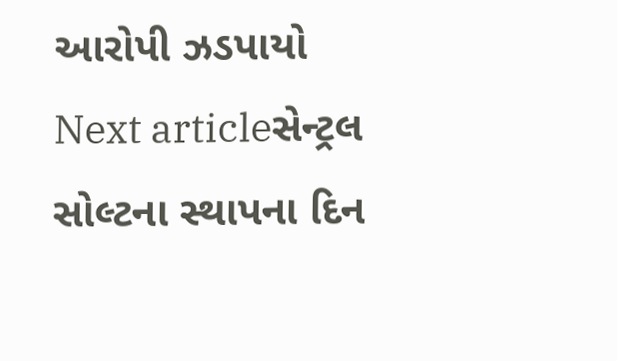આરોપી ઝડપાયો
Next articleસેન્ટ્રલ સોલ્ટના સ્થાપના દિન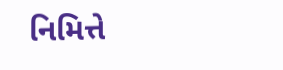નિમિત્તે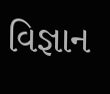વિજ્ઞાન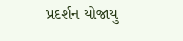પ્રદર્શન યોજાયુ